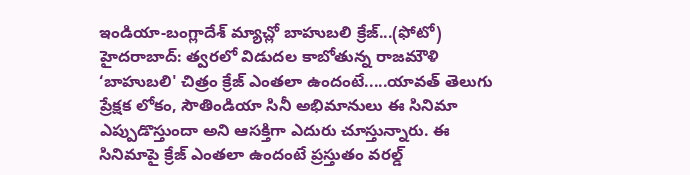ఇండియా-బంగ్లాదేశ్ మ్యాచ్లో బాహుబలి క్రేజ్...(ఫోటో)
హైదరాబాద్: త్వరలో విడుదల కాబోతున్న రాజమౌళి ‘బాహుబలి' చిత్రం క్రేజ్ ఎంతలా ఉందంటే.....యావత్ తెలుగు ప్రేక్షక లోకం, సౌతిండియా సినీ అభిమానులు ఈ సినిమా ఎప్పుడొస్తుందా అని ఆసక్తిగా ఎదురు చూస్తున్నారు. ఈ సినిమాపై క్రేజ్ ఎంతలా ఉందంటే ప్రస్తుతం వరల్డ్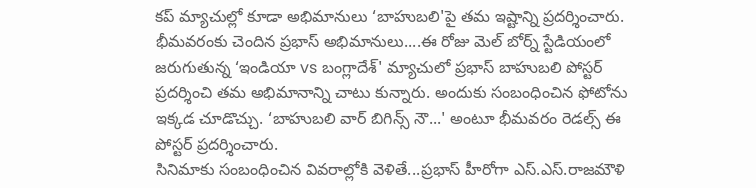కప్ మ్యాచుల్లో కూడా అభిమానులు ‘బాహుబలి'పై తమ ఇష్టాన్ని ప్రదర్శించారు.
భీమవరంకు చెందిన ప్రభాస్ అభిమానులు....ఈ రోజు మెల్ బోర్న్ స్టేడియంలో జరుగుతున్న ‘ఇండియా vs బంగ్లాదేశ్' మ్యాచులో ప్రభాస్ బాహుబలి పోస్టర్ ప్రదర్శించి తమ అభిమానాన్ని చాటు కున్నారు. అందుకు సంబంధించిన ఫోటోను ఇక్కడ చూడొచ్చు. ‘బాహుబలి వార్ బిగిన్స్ నౌ...' అంటూ భీమవరం రెడల్స్ ఈ పోస్టర్ ప్రదర్శించారు.
సినిమాకు సంబంధించిన వివరాల్లోకి వెళితే...ప్రభాస్ హీరోగా ఎస్.ఎస్.రాజమౌళి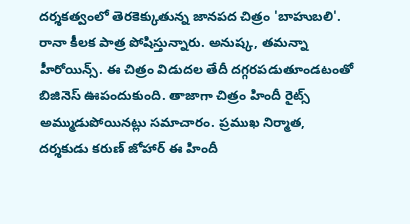దర్శకత్వంలో తెరకెక్కుతున్న జానపద చిత్రం 'బాహుబలి'. రానా కీలక పాత్ర పోషిస్తున్నారు. అనుష్క, తమన్నా హీరోయిన్స్. ఈ చిత్రం విడుదల తేదీ దగ్గరపడుతూండటంతో బిజినెస్ ఊపందుకుంది. తాజాగా చిత్రం హిందీ రైట్స్ అమ్ముడుపోయినట్లు సమాచారం. ప్రముఖ నిర్మాత, దర్శకుడు కరుణ్ జోహార్ ఈ హిందీ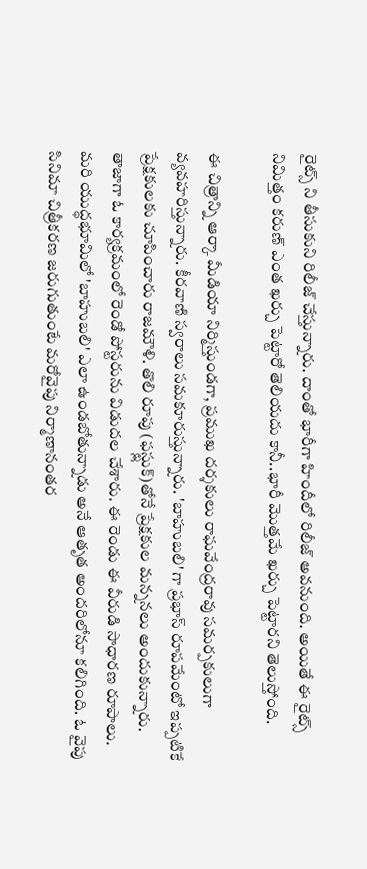రైట్స్ ని తీసుకుని రిలీజ్ చేస్తున్నారు. దాంతో భారీగా హిందీలో రిలీజ్ అవనుంది. అయితే ఈ రైట్స్ నిమిత్తం కరుణ్ ఎంత ఖర్చు పెట్టారో తెలియదు కానీ..భారీ మొత్తమే ఖర్చు పెట్టారని తెలుస్తోంది.

ఈ చిత్రాన్ని ఆర్కా మీడియా నిర్మిస్తుండగా, ప్రముఖ దర్శకులు రాఘవేంద్రరావు సమర్పకులుగా వ్యవహరిస్తున్నారు. కీరవాణి స్వరాలు సమకూరుస్తున్నారు. 'బాహుబలి' గా ప్రభాస్ రూపమేంటో ఇప్పటికే ప్రేక్షకులకు చూపించారు రాజమౌళి. తొలి రూపు (ఫస్ట్లుక్)తోనే ప్రేక్షకుల మన్ననలు అందుకున్నారు. తాజాగా ఓ కార్యక్రమంలో రెండో పోస్టరును విడుదల చేశారు. ఈ రెండు ఈ వీరుడి సాధారణ రూపాలు. మరి యుద్ధభూమిలో 'బాహుబలి' ఎలా ఉండబోతున్నాడు అనే ఆతృత అందరిలోనూ కలిగింది. ఓ వైపు సినిమా చిత్రీకరణ జరుగుతుంటే మరోవైపు నిర్మాణానంతర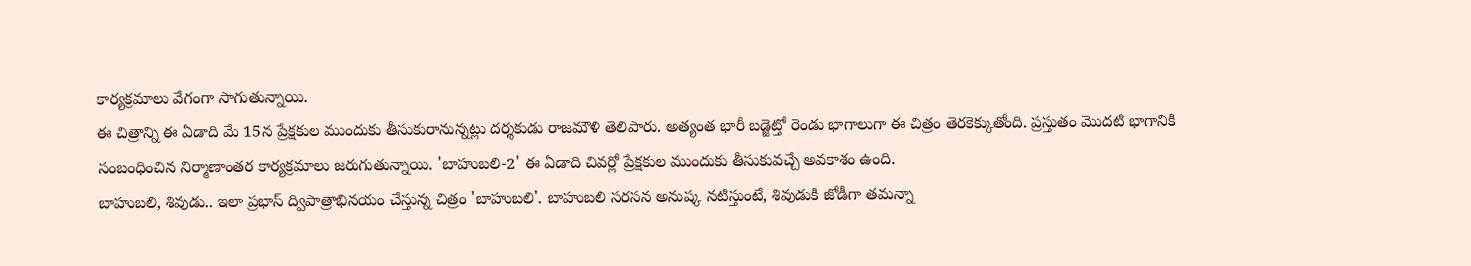కార్యక్రమాలు వేగంగా సాగుతున్నాయి.
ఈ చిత్రాన్ని ఈ ఏడాది మే 15న ప్రేక్షకుల ముందుకు తీసుకురానున్నట్లు దర్శకుడు రాజమౌళి తెలిపారు. అత్యంత భారీ బడ్జెట్తో రెండు భాగాలుగా ఈ చిత్రం తెరకెక్కుతోంది. ప్రస్తుతం మొదటి భాగానికి సంబంధించిన నిర్మాణాంతర కార్యక్రమాలు జరుగుతున్నాయి. 'బాహుబలి-2' ఈ ఏడాది చివర్లో ప్రేక్షకుల ముందుకు తీసుకువచ్చే అవకాశం ఉంది.
బాహుబలి, శివుడు.. ఇలా ప్రభాస్ ద్విపాత్రాభినయం చేస్తున్న చిత్రం 'బాహుబలి'. బాహుబలి సరసన అనుష్క నటిస్తుంటే, శివుడుకి జోడీగా తమన్నా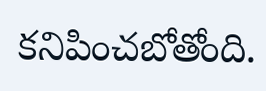కనిపించబోతోంది.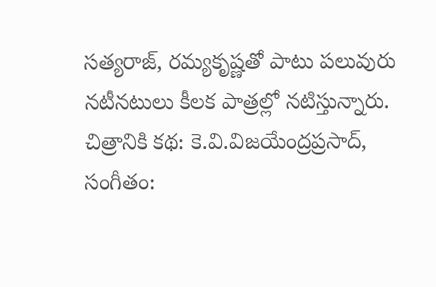సత్యరాజ్, రమ్యకృష్ణతో పాటు పలువురు నటీనటులు కీలక పాత్రల్లో నటిస్తున్నారు. చిత్రానికి కథ: కె.వి.విజయేంద్రప్రసాద్, సంగీతం: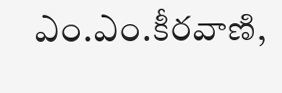ఎం.ఎం.కీరవాణి,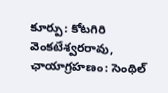కూర్పు: కోటగిరి వెంకటేశ్వరరావు, ఛాయాగ్రహణం: సెంథిల్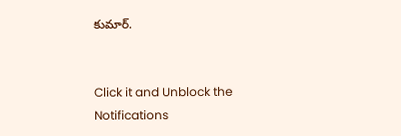కుమార్.


Click it and Unblock the Notifications